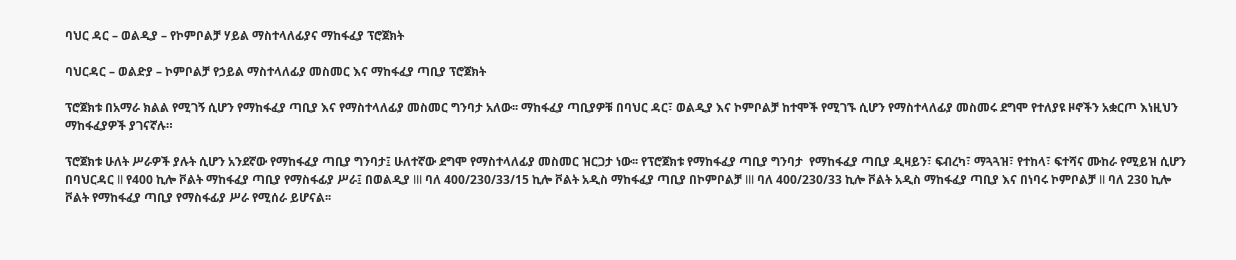ባህር ዳር – ወልዲያ – የኮምቦልቻ ሃይል ማስተላለፊያና ማከፋፈያ ፕሮጀክት

ባህርዳር – ወልድያ – ኮምቦልቻ የኃይል ማስተላለፊያ መስመር እና ማከፋፈያ ጣቢያ ፕሮጀክት

ፕሮጀክቱ በአማራ ክልል የሚገኝ ሲሆን የማከፋፈያ ጣቢያ እና የማስተላለፊያ መስመር ግንባታ አለው፡፡ ማከፋፈያ ጣቢያዎቹ በባህር ዳር፣ ወልዲያ እና ኮምቦልቻ ከተሞች የሚገኙ ሲሆን የማስተላለፊያ መስመሩ ደግሞ የተለያዩ ዞኖችን አቋርጦ እነዚህን ማከፋፈያዎች ያገናኛሉ።

ፕሮጀክቱ ሁለት ሥራዎች ያሉት ሲሆን አንደኛው የማከፋፈያ ጣቢያ ግንባታ፤ ሁለተኛው ደግሞ የማስተላለፊያ መስመር ዝርጋታ ነው፡፡ የፕሮጀክቱ የማከፋፈያ ጣቢያ ግንባታ  የማከፋፈያ ጣቢያ ዲዛይን፣ ፍብረካ፣ ማጓጓዝ፣ የተከላ፣ ፍተሻና ሙከራ የሚይዝ ሲሆን  በባህርዳር II የ400 ኪሎ ቮልት ማከፋፈያ ጣቢያ የማስፋፊያ ሥራ፤ በወልዲያ III ባለ 400/230/33/15 ኪሎ ቮልት አዲስ ማከፋፈያ ጣቢያ በኮምቦልቻ III ባለ 400/230/33 ኪሎ ቮልት አዲስ ማከፋፈያ ጣቢያ እና በነባሩ ኮምቦልቻ II ባለ 230 ኪሎ ቮልት የማከፋፈያ ጣቢያ የማስፋፊያ ሥራ የሚሰራ ይሆናል፡፡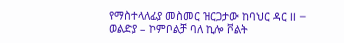የማስተላለፊያ መስመር ዝርጋታው ከባህር ዳር II – ወልድያ – ኮምቦልቻ ባለ ኪሎ ቮልት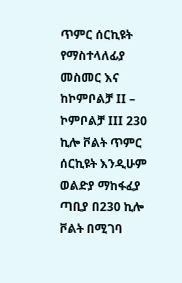ጥምር ሰርኪዩት የማስተላለፊያ መስመር እና ከኮምቦልቻ II – ኮምቦልቻ III 230 ኪሎ ቮልት ጥምር ሰርኪዩት እንዲሁም ወልድያ ማከፋፈያ ጣቢያ በ230 ኪሎ ቮልት በሚገባ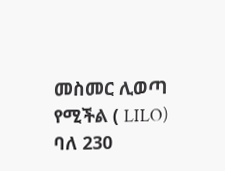መስመር ሊወጣ የሚችል ( LILO) ባለ 230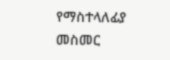የማስተላለፊያ መስመር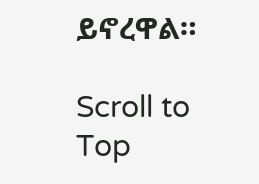ይኖረዋል።

Scroll to Top